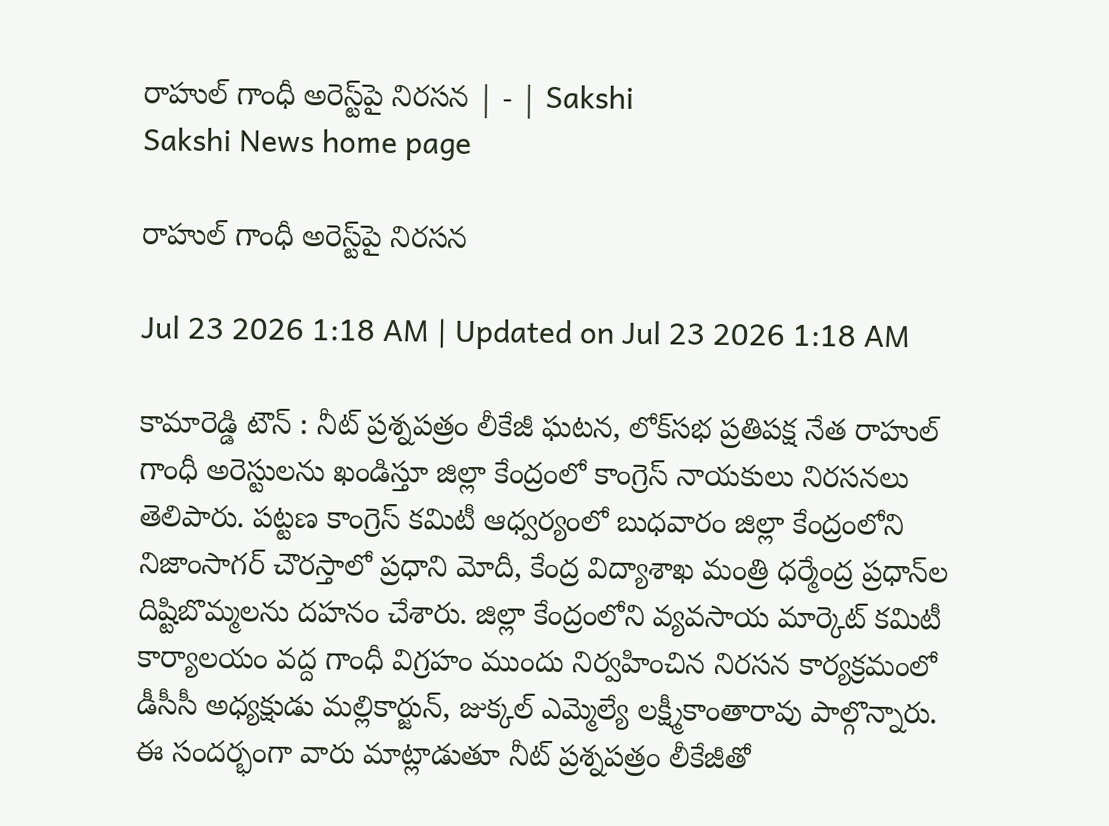రాహుల్‌ గాంధీ అరెస్ట్‌పై నిరసన | - | Sakshi
Sakshi News home page

రాహుల్‌ గాంధీ అరెస్ట్‌పై నిరసన

Jul 23 2026 1:18 AM | Updated on Jul 23 2026 1:18 AM

కామారెడ్డి టౌన్‌ : నీట్‌ ప్రశ్నపత్రం లీకేజీ ఘటన, లోక్‌సభ ప్రతిపక్ష నేత రాహుల్‌ గాంధీ అరెస్టులను ఖండిస్తూ జిల్లా కేంద్రంలో కాంగ్రెస్‌ నాయకులు నిరసనలు తెలిపారు. పట్టణ కాంగ్రెస్‌ కమిటీ ఆధ్వర్యంలో బుధవారం జిల్లా కేంద్రంలోని నిజాంసాగర్‌ చౌరస్తాలో ప్రధాని మోదీ, కేంద్ర విద్యాశాఖ మంత్రి ధర్మేంద్ర ప్రధాన్‌ల దిష్టిబొమ్మలను దహనం చేశారు. జిల్లా కేంద్రంలోని వ్యవసాయ మార్కెట్‌ కమిటీ కార్యాలయం వద్ద గాంధీ విగ్రహం ముందు నిర్వహించిన నిరసన కార్యక్రమంలో డీసీసీ అధ్యక్షుడు మల్లికార్జున్‌, జుక్కల్‌ ఎమ్మెల్యే లక్ష్మీకాంతారావు పాల్గొన్నారు. ఈ సందర్భంగా వారు మాట్లాడుతూ నీట్‌ ప్రశ్నపత్రం లీకేజీతో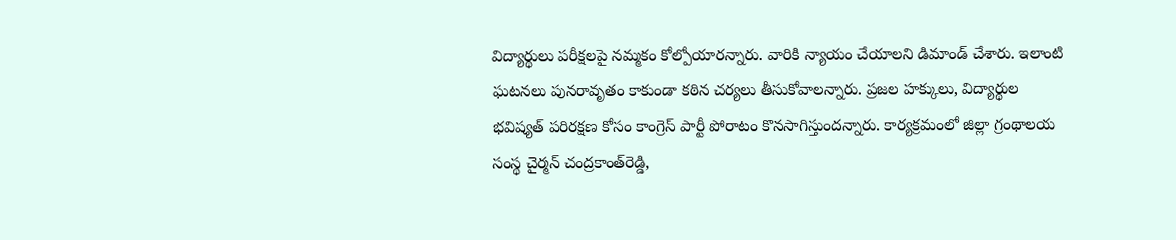విద్యార్థులు పరీక్షలపై నమ్మకం కోల్పోయారన్నారు. వారికి న్యాయం చేయాలని డిమాండ్‌ చేశారు. ఇలాంటి ఘటనలు పునరావృతం కాకుండా కఠిన చర్యలు తీసుకోవాలన్నారు. ప్రజల హక్కులు, విద్యార్థుల భవిష్యత్‌ పరిరక్షణ కోసం కాంగ్రెస్‌ పార్టీ పోరాటం కొనసాగిస్తుందన్నారు. కార్యక్రమంలో జిల్లా గ్రంథాలయ సంస్థ చైర్మన్‌ చంద్రకాంత్‌రెడ్డి,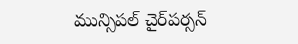మున్సిపల్‌ చైర్‌పర్సన్‌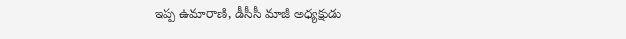ఇప్ప ఉమారాణి, డీసీసీ మాజీ అధ్యక్షుడు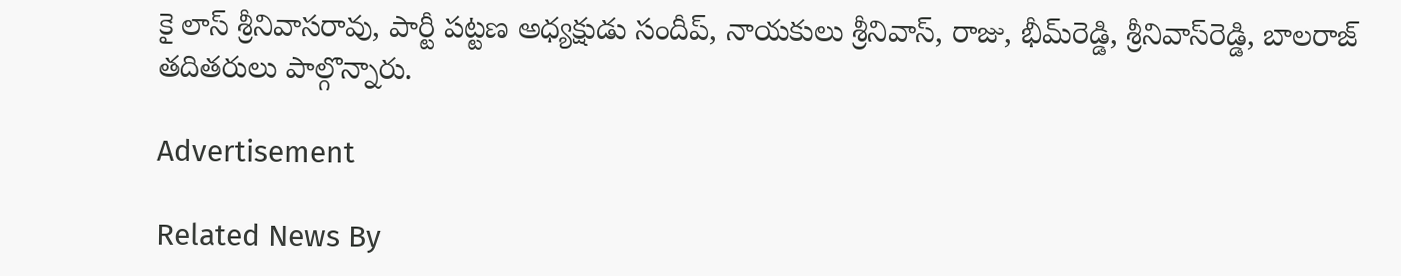కై లాస్‌ శ్రీనివాసరావు, పార్టీ పట్టణ అధ్యక్షుడు సందీప్‌, నాయకులు శ్రీనివాస్‌, రాజు, భీమ్‌రెడ్డి, శ్రీనివాస్‌రెడ్డి, బాలరాజ్‌ తదితరులు పాల్గొన్నారు.

Advertisement

Related News By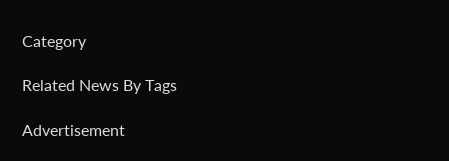Category

Related News By Tags

Advertisement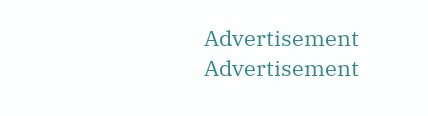Advertisement
Advertisement